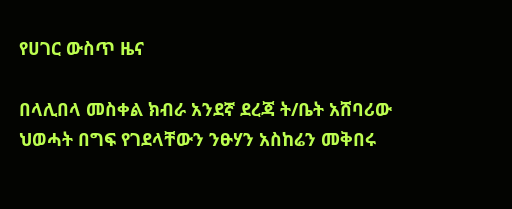የሀገር ውስጥ ዜና

በላሊበላ መስቀል ክብራ አንደኛ ደረጃ ት/ቤት አሸባሪው ህወሓት በግፍ የገደላቸውን ንፁሃን አስከሬን መቅበሩ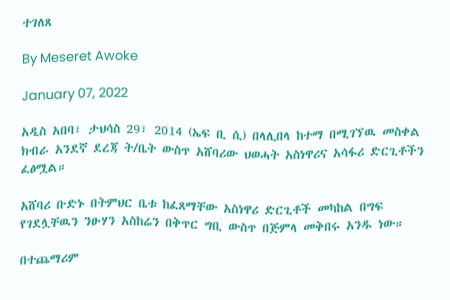ተገለጸ

By Meseret Awoke

January 07, 2022

አዲስ አበባ፣ ታህሳስ 29፣ 2014 (ኤፍ ቢ ሲ) በላሊበላ ከተማ በሚገኘዉ መስቀል ክብራ አንደኛ ደረጃ ት/ቤት ውስጥ አሸባሪው ህወሓት አስነዋሪና አሳፋሪ ድርጊቶችን ፈፅሟል።

አሸባሪ ቡድኑ በትምህር ቤቱ ከፈጸማቸው አስነዋሪ ድርጊቶች መካከል በግፍ የገደሏቸዉን ንፁሃን አስከሬን በቅጥር ግቢ ውስጥ በጅምላ መቅበሩ አንዱ ነው።

በተጨማሪም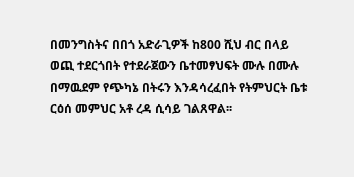በመንግስትና በበጎ አድራጊዎች ከ800 ሺህ ብር በላይ ወጪ ተደርጎበት የተደራጀውን ቤተመፃህፍት ሙሉ በሙሉ በማዉደም የጭካኔ በትሩን እንዳሳረፈበት የትምህርት ቤቱ ርዕሰ መምህር አቶ ረዳ ሲሳይ ገልጸዋል፡፡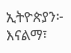ኢትዮጵያን፦ እናልማ፣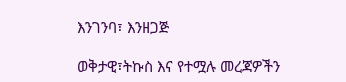እንገንባ፣ እንዘጋጅ

ወቅታዊ፣ትኩስ እና የተሟሉ መረጃዎችን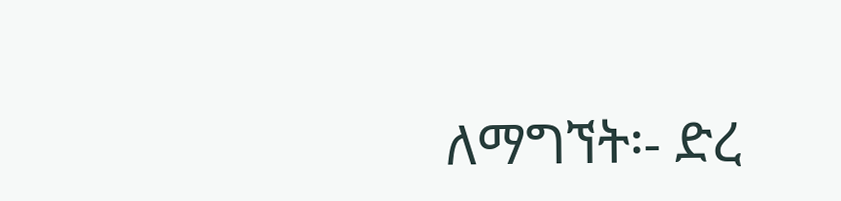ለማግኘት፡- ድረ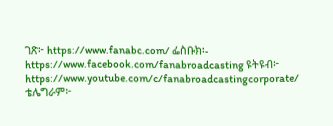ገጽ፦ https://www.fanabc.com/ ፌስቡክ፡- https://www.facebook.com/fanabroadcasting ዩትዩብ፦ https://www.youtube.com/c/fanabroadcastingcorporate/ ቴሌግራም፦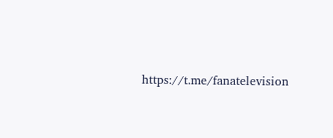https://t.me/fanatelevision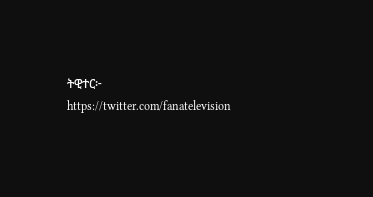ትዊተር፦ https://twitter.com/fanatelevision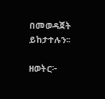በመወዳጀት ይከታተሉን፡፡

ዘወትር፦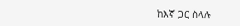ከእኛ ጋር ስላሉ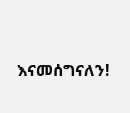እናመሰግናለን!